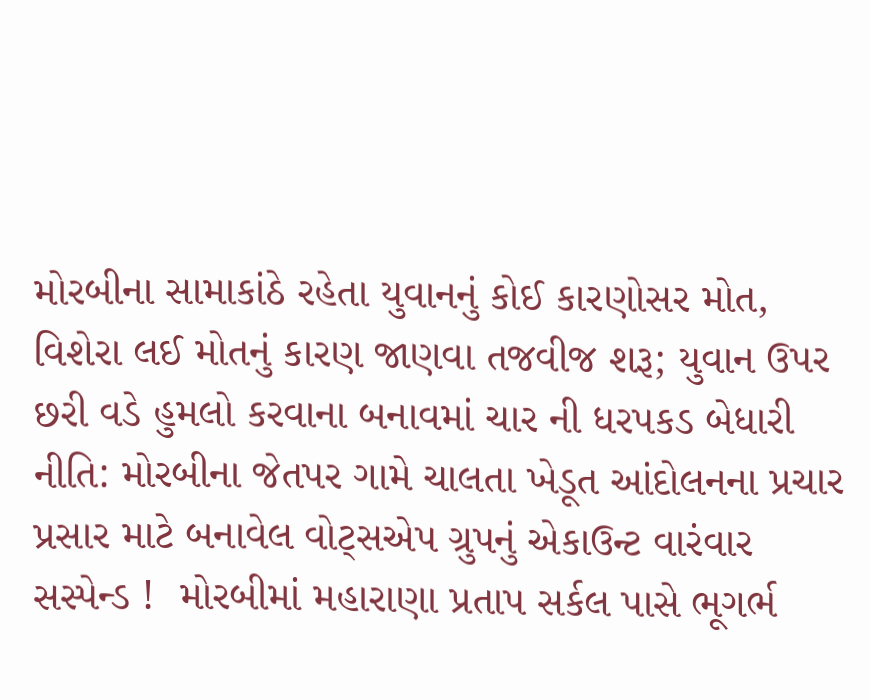મોરબીના સામાકાંઠે રહેતા યુવાનનું કોઈ કારણોસર મોત, વિશેરા લઈ મોતનું કારણ જાણવા તજવીજ શરૂ; યુવાન ઉપર છરી વડે હુમલો કરવાના બનાવમાં ચાર ની ધરપકડ બેધારી નીતિ: મોરબીના જેતપર ગામે ચાલતા ખેડૂત આંદોલનના પ્રચાર પ્રસાર માટે બનાવેલ વોટ્સએપ ગ્રુપનું એકાઉન્ટ વારંવાર સસ્પેન્ડ !  મોરબીમાં મહારાણા પ્રતાપ સર્કલ પાસે ભૂગર્ભ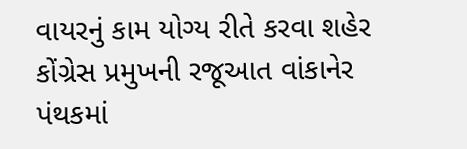વાયરનું કામ યોગ્ય રીતે કરવા શહેર કોંગ્રેસ પ્રમુખની રજૂઆત વાંકાનેર પંથકમાં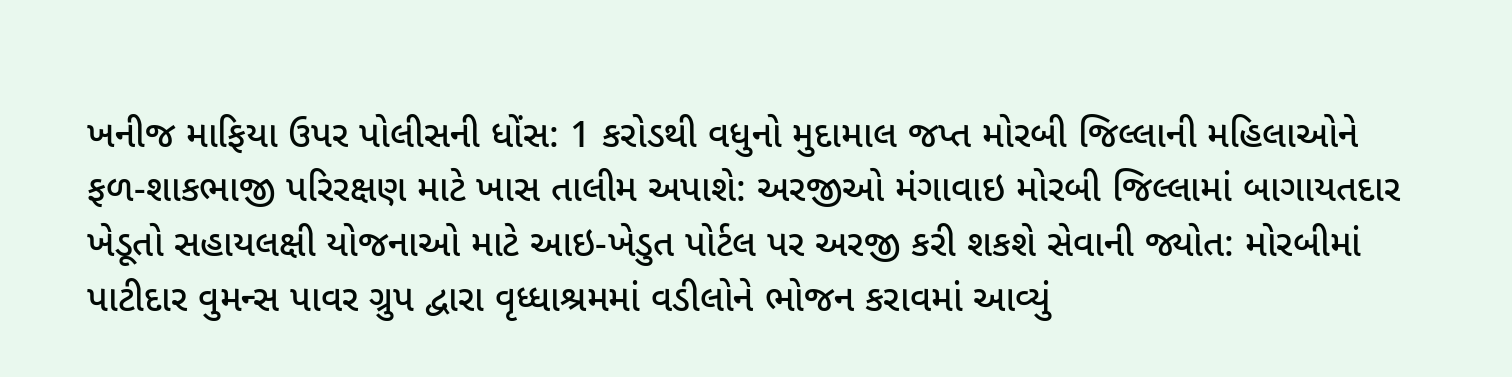ખનીજ માફિયા ઉપર પોલીસની ધોંસ: 1 કરોડથી વધુનો મુદામાલ જપ્ત મોરબી જિલ્લાની મહિલાઓને ફળ-શાકભાજી પરિરક્ષણ માટે ખાસ તાલીમ અપાશે: અરજીઓ મંગાવાઇ મોરબી જિલ્લામાં બાગાયતદાર ખેડૂતો સહાયલક્ષી યોજનાઓ માટે આઇ-ખેડુત પોર્ટલ પર અરજી કરી શકશે સેવાની જ્યોત: મોરબીમાં પાટીદાર વુમન્સ પાવર ગ્રુપ દ્વારા વૃધ્ધાશ્રમમાં વડીલોને ભોજન કરાવમાં આવ્યું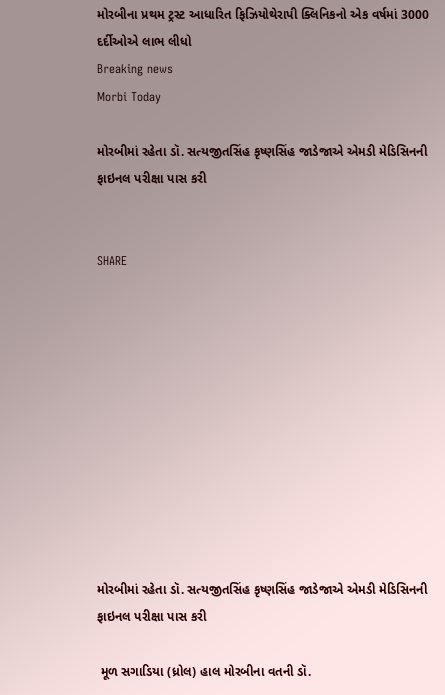મોરબીના પ્રથમ ટ્રસ્ટ આધારિત ફિઝિયોથેરાપી ક્લિનિકનો એક વર્ષમાં 3000 દર્દીઓએ લાભ લીધો
Breaking news
Morbi Today

મોરબીમાં રહેતા ડૉ. સત્યજીતસિંહ કૃષ્ણસિંહ જાડેજાએ એમડી મેડિસિનની ફાઇનલ પરીક્ષા પાસ કરી


SHARE











મોરબીમાં રહેતા ડૉ. સત્યજીતસિંહ કૃષ્ણસિંહ જાડેજાએ એમડી મેડિસિનની ફાઇનલ પરીક્ષા પાસ કરી

 મૂળ સગાડિયા (ધ્રોલ) હાલ મોરબીના વતની ડૉ.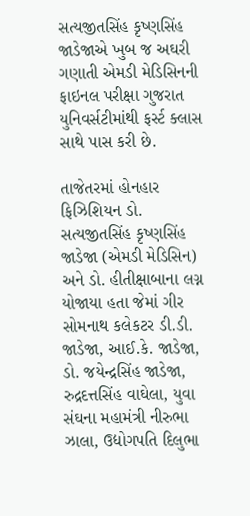સત્યજીતસિંહ કૃષ્ણસિંહ જાડેજાએ ખુબ જ અઘરી ગણાતી એમડી મેડિસિનની ફાઇનલ પરીક્ષા ગુજરાત યુનિવર્સટીમાંથી ફર્સ્ટ ક્લાસ સાથે પાસ કરી છે.

તાજેતરમાં હોનહાર ફિઝિશિયન ડો. સત્યજીતસિંહ કૃષ્ણસિંહ જાડેજા (એમડી મેડિસિન) અને ડો. હીતીક્ષાબાના લગ્ન યોજાયા હતા જેમાં ગીર સોમનાથ કલેકટર ડી.ડી. જાડેજા, આઈ.કે. જાડેજા, ડો. જયેન્દ્રસિંહ જાડેજા, રુદ્રદત્તસિંહ વાઘેલા, યુવા સંઘના મહામંત્રી નીરુભા ઝાલા, ઉદ્યોગપતિ દિલુભા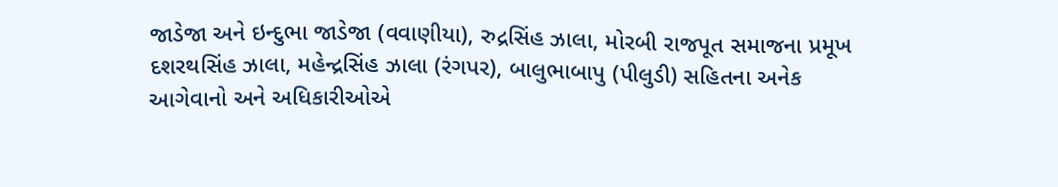જાડેજા અને ઇન્દુભા જાડેજા (વવાણીયા), રુદ્રસિંહ ઝાલા, મોરબી રાજપૂત સમાજના પ્રમૂખ દશરથસિંહ ઝાલા, મહેન્દ્રસિંહ ઝાલા (રંગપર), બાલુભાબાપુ (પીલુડી) સહિતના અનેક આગેવાનો અને અધિકારીઓએ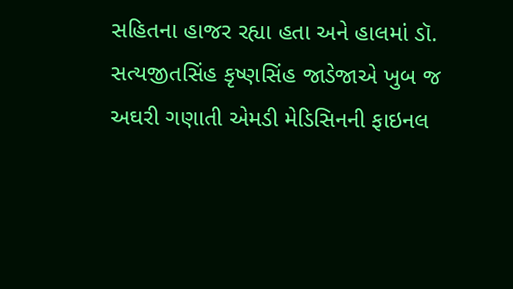સહિતના હાજર રહ્યા હતા અને હાલમાં ડૉ. સત્યજીતસિંહ કૃષ્ણસિંહ જાડેજાએ ખુબ જ અઘરી ગણાતી એમડી મેડિસિનની ફાઇનલ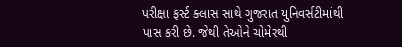પરીક્ષા ફર્સ્ટ ક્લાસ સાથે ગુજરાત યુનિવર્સટીમાંથી પાસ કરી છે. જેથી તેઓને ચોમેરથી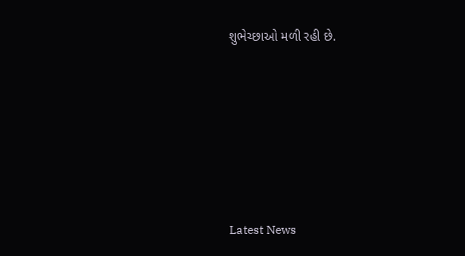શુભેચ્છાઓ મળી રહી છે.






Latest News